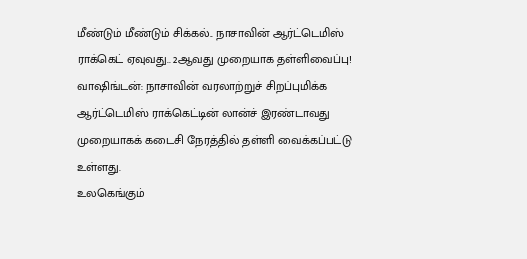மீண்டும் மீண்டும் சிக்கல்.. நாசாவின் ஆர்ட்டெமிஸ் ராக்கெட் ஏவுவது.. 2ஆவது முறையாக தள்ளிவைப்பு!
வாஷிங்டன்: நாசாவின் வரலாற்றுச் சிறப்புமிக்க ஆர்ட்டெமிஸ் ராக்கெட்டின் லான்ச் இரண்டாவது முறையாகக் கடைசி நேரத்தில் தள்ளி வைக்கப்பட்டு உள்ளது.
உலகெங்கும்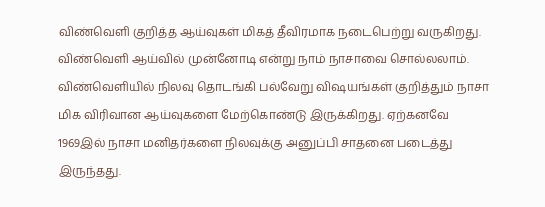விண்வெளி குறித்த ஆய்வுகள் மிகத் தீவிரமாக நடைபெற்று வருகிறது. விண்வெளி ஆய்வில் முன்னோடி என்று நாம் நாசாவை சொல்லலாம்.
விண்வெளியில் நிலவு தொடங்கி பல்வேறு விஷயங்கள் குறித்தும் நாசா மிக விரிவான ஆய்வுகளை மேற்கொண்டு இருக்கிறது. ஏற்கனவே 1969இல் நாசா மனிதர்களை நிலவுக்கு அனுப்பி சாதனை படைத்து இருந்தது.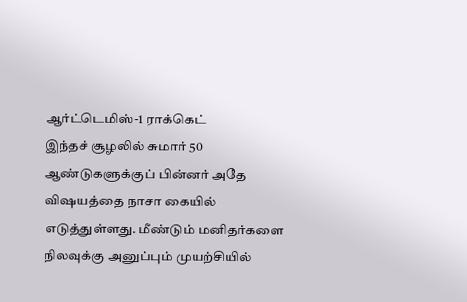ஆர்ட்டெமிஸ்-1 ராக்கெட்
இந்தச் சூழலில் சுமார் 50 ஆண்டுகளுக்குப் பின்னர் அதே விஷயத்தை நாசா கையில் எடுத்துள்ளது. மீண்டும் மனிதர்களை நிலவுக்கு அனுப்பும் முயற்சியில்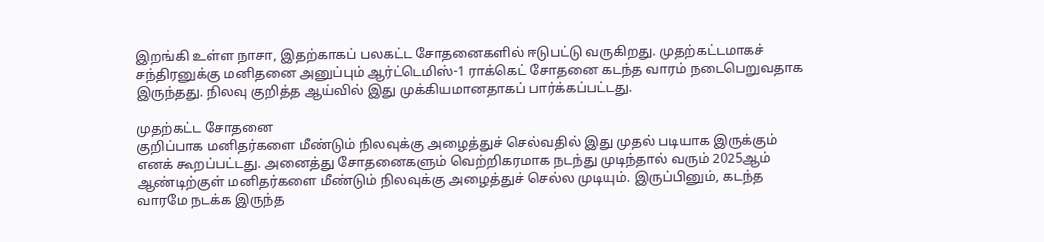இறங்கி உள்ள நாசா, இதற்காகப் பலகட்ட சோதனைகளில் ஈடுபட்டு வருகிறது. முதற்கட்டமாகச் சந்திரனுக்கு மனிதனை அனுப்பும் ஆர்ட்டெமிஸ்-1 ராக்கெட் சோதனை கடந்த வாரம் நடைபெறுவதாக இருந்தது. நிலவு குறித்த ஆய்வில் இது முக்கியமானதாகப் பார்க்கப்பட்டது.

முதற்கட்ட சோதனை
குறிப்பாக மனிதர்களை மீண்டும் நிலவுக்கு அழைத்துச் செல்வதில் இது முதல் படியாக இருக்கும் எனக் கூறப்பட்டது. அனைத்து சோதனைகளும் வெற்றிகரமாக நடந்து முடிந்தால் வரும் 2025ஆம் ஆண்டிற்குள் மனிதர்களை மீண்டும் நிலவுக்கு அழைத்துச் செல்ல முடியும். இருப்பினும், கடந்த வாரமே நடக்க இருந்த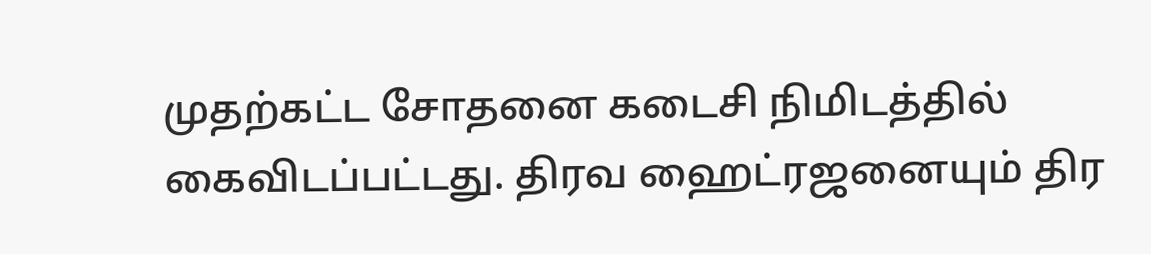முதற்கட்ட சோதனை கடைசி நிமிடத்தில் கைவிடப்பட்டது. திரவ ஹைட்ரஜனையும் திர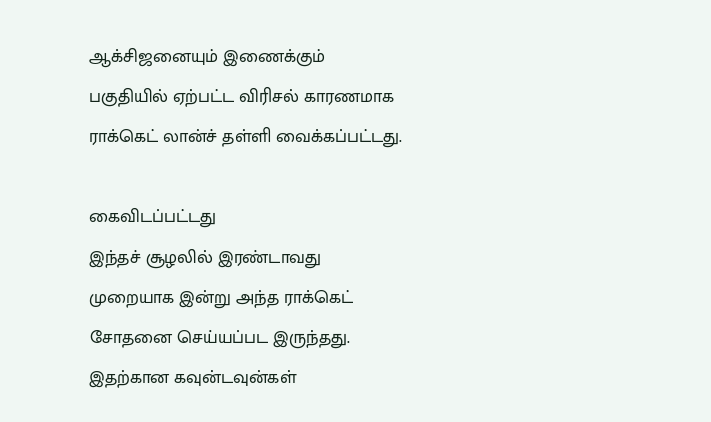ஆக்சிஜனையும் இணைக்கும் பகுதியில் ஏற்பட்ட விரிசல் காரணமாக ராக்கெட் லான்ச் தள்ளி வைக்கப்பட்டது.

கைவிடப்பட்டது
இந்தச் சூழலில் இரண்டாவது முறையாக இன்று அந்த ராக்கெட் சோதனை செய்யப்பட இருந்தது. இதற்கான கவுன்டவுன்கள்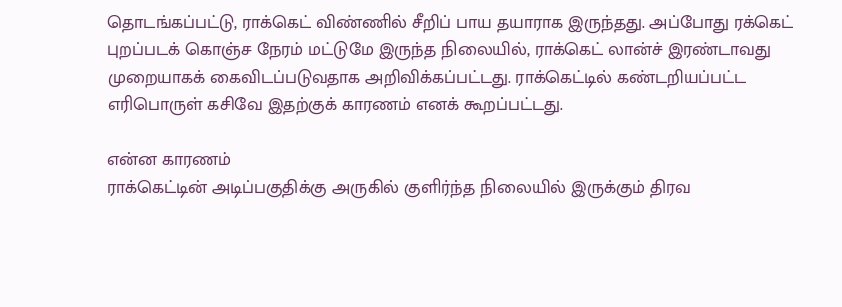தொடங்கப்பட்டு, ராக்கெட் விண்ணில் சீறிப் பாய தயாராக இருந்தது. அப்போது ரக்கெட் புறப்படக் கொஞ்ச நேரம் மட்டுமே இருந்த நிலையில், ராக்கெட் லான்ச் இரண்டாவது முறையாகக் கைவிடப்படுவதாக அறிவிக்கப்பட்டது. ராக்கெட்டில் கண்டறியப்பட்ட எரிபொருள் கசிவே இதற்குக் காரணம் எனக் கூறப்பட்டது.

என்ன காரணம்
ராக்கெட்டின் அடிப்பகுதிக்கு அருகில் குளிர்ந்த நிலையில் இருக்கும் திரவ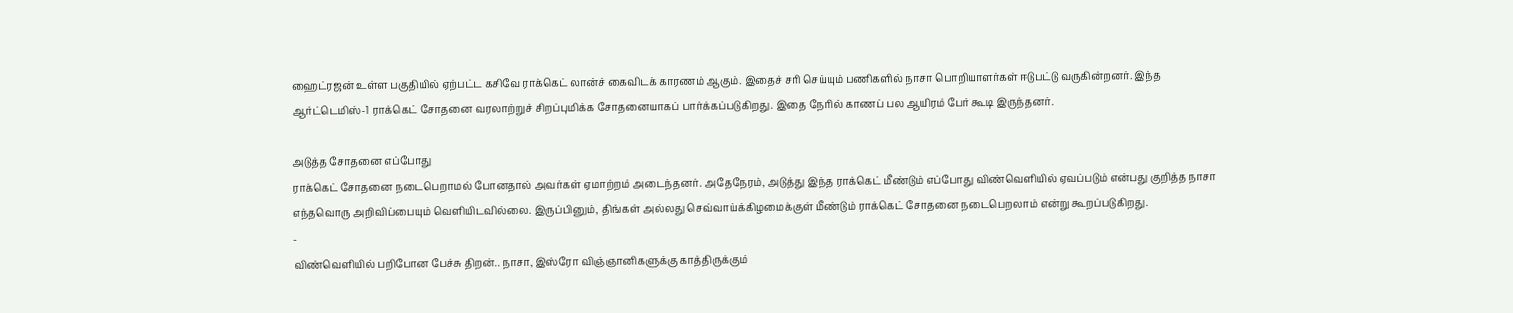ஹைட்ரஜன் உள்ள பகுதியில் ஏற்பட்ட கசிவே ராக்கெட் லான்ச் கைவிடக் காரணம் ஆகும். இதைச் சரி செய்யும் பணிகளில் நாசா பொறியாளர்கள் ஈடுபட்டு வருகின்றனர். இந்த ஆர்ட்டெமிஸ்-1 ராக்கெட் சோதனை வரலாற்றுச் சிறப்புமிக்க சோதனையாகப் பார்க்கப்படுகிறது. இதை நேரில் காணப் பல ஆயிரம் பேர் கூடி இருந்தனர்.

அடுத்த சோதனை எப்போது
ராக்கெட் சோதனை நடைபெறாமல் போனதால் அவர்கள் ஏமாற்றம் அடைந்தனர். அதேநேரம், அடுத்து இந்த ராக்கெட் மீண்டும் எப்போது விண்வெளியில் ஏவப்படும் என்பது குறித்த நாசா எந்தவொரு அறிவிப்பையும் வெளியிடவில்லை. இருப்பினும், திங்கள் அல்லது செவ்வாய்க்கிழமைக்குள் மீண்டும் ராக்கெட் சோதனை நடைபெறலாம் என்று கூறப்படுகிறது.
-
விண்வெளியில் பறிபோன பேச்சு திறன்.. நாசா, இஸ்ரோ விஞ்ஞானிகளுக்கு காத்திருக்கும்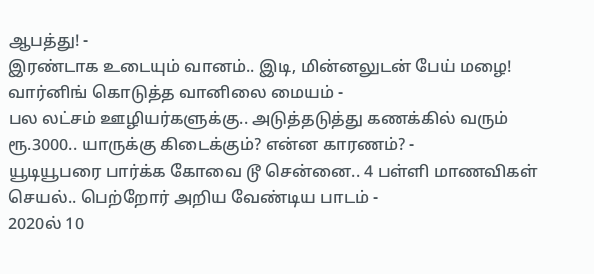ஆபத்து! -
இரண்டாக உடையும் வானம்.. இடி, மின்னலுடன் பேய் மழை! வார்னிங் கொடுத்த வானிலை மையம் -
பல லட்சம் ஊழியர்களுக்கு.. அடுத்தடுத்து கணக்கில் வரும் ரூ.3000.. யாருக்கு கிடைக்கும்? என்ன காரணம்? -
யூடியூபரை பார்க்க கோவை டூ சென்னை.. 4 பள்ளி மாணவிகள் செயல்.. பெற்றோர் அறிய வேண்டிய பாடம் -
2020ல் 10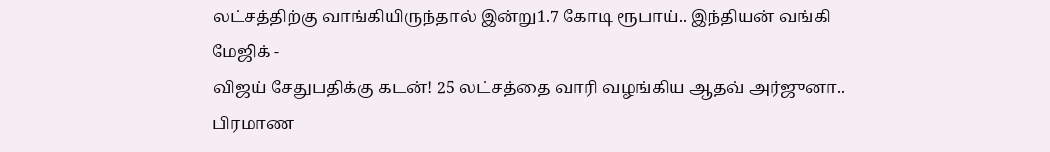லட்சத்திற்கு வாங்கியிருந்தால் இன்று1.7 கோடி ரூபாய்.. இந்தியன் வங்கி மேஜிக் -
விஜய் சேதுபதிக்கு கடன்! 25 லட்சத்தை வாரி வழங்கிய ஆதவ் அர்ஜுனா.. பிரமாண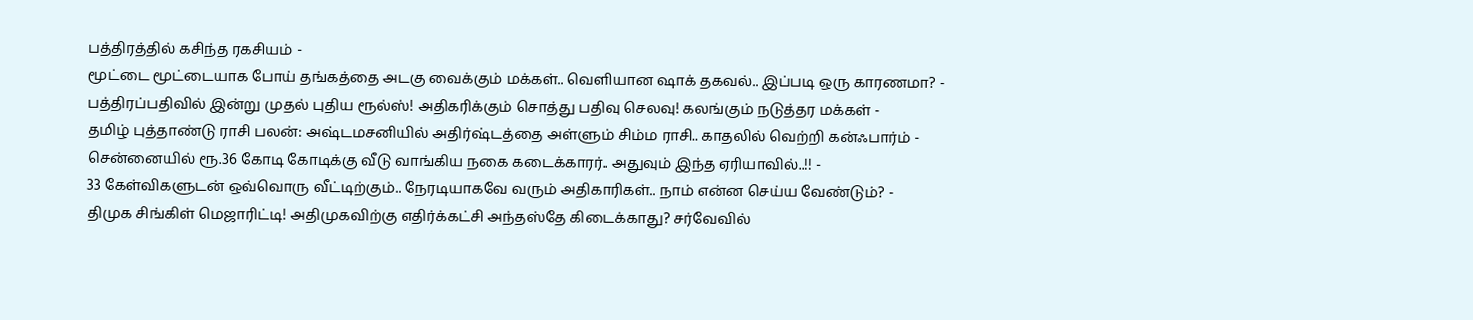பத்திரத்தில் கசிந்த ரகசியம் -
மூட்டை மூட்டையாக போய் தங்கத்தை அடகு வைக்கும் மக்கள்.. வெளியான ஷாக் தகவல்.. இப்படி ஒரு காரணமா? -
பத்திரப்பதிவில் இன்று முதல் புதிய ரூல்ஸ்! அதிகரிக்கும் சொத்து பதிவு செலவு! கலங்கும் நடுத்தர மக்கள் -
தமிழ் புத்தாண்டு ராசி பலன்: அஷ்டமசனியில் அதிர்ஷ்டத்தை அள்ளும் சிம்ம ராசி.. காதலில் வெற்றி கன்ஃபார்ம் -
சென்னையில் ரூ.36 கோடி கோடிக்கு வீடு வாங்கிய நகை கடைக்காரர்.. அதுவும் இந்த ஏரியாவில்..!! -
33 கேள்விகளுடன் ஒவ்வொரு வீட்டிற்கும்.. நேரடியாகவே வரும் அதிகாரிகள்.. நாம் என்ன செய்ய வேண்டும்? -
திமுக சிங்கிள் மெஜாரிட்டி! அதிமுகவிற்கு எதிர்க்கட்சி அந்தஸ்தே கிடைக்காது? சர்வேவில்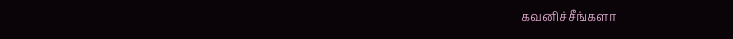கவனிச்சீங்களா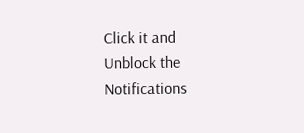Click it and Unblock the Notifications